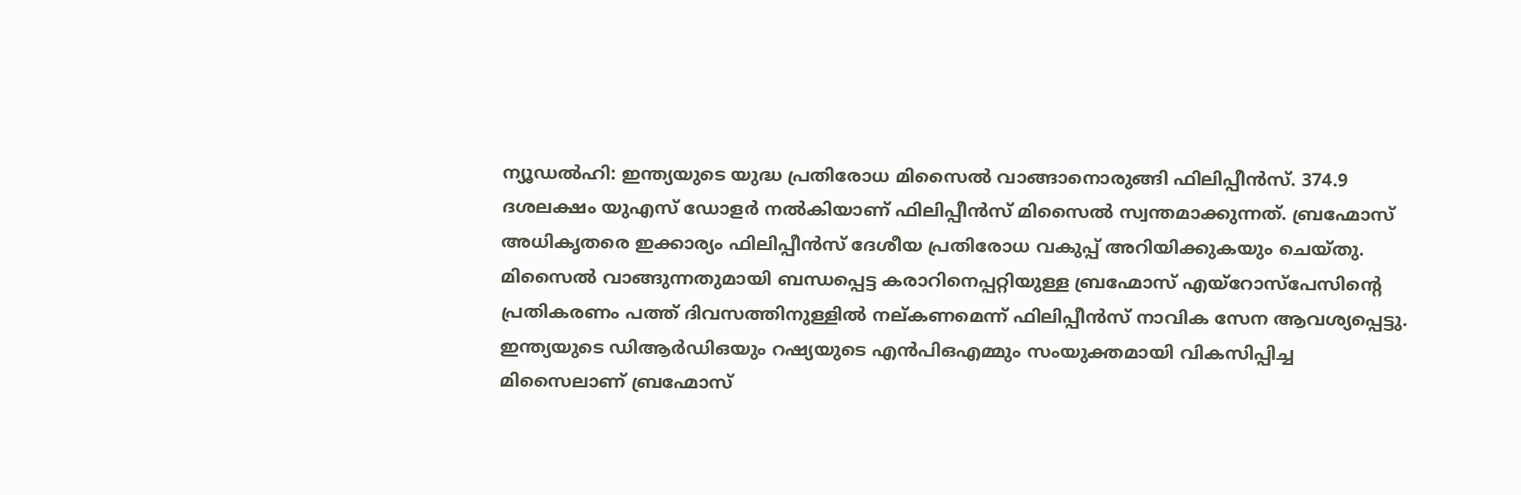ന്യൂഡൽഹി: ഇന്ത്യയുടെ യുദ്ധ പ്രതിരോധ മിസൈൽ വാങ്ങാനൊരുങ്ങി ഫിലിപ്പീൻസ്. 374.9 ദശലക്ഷം യുഎസ് ഡോളർ നൽകിയാണ് ഫിലിപ്പീൻസ് മിസൈൽ സ്വന്തമാക്കുന്നത്. ബ്രഹ്മോസ് അധികൃതരെ ഇക്കാര്യം ഫിലിപ്പീൻസ് ദേശീയ പ്രതിരോധ വകുപ്പ് അറിയിക്കുകയും ചെയ്തു. മിസൈൽ വാങ്ങുന്നതുമായി ബന്ധപ്പെട്ട കരാറിനെപ്പറ്റിയുള്ള ബ്രഹ്മോസ് എയ്റോസ്പേസിന്റെ പ്രതികരണം പത്ത് ദിവസത്തിനുള്ളിൽ നല്കണമെന്ന് ഫിലിപ്പീൻസ് നാവിക സേന ആവശ്യപ്പെട്ടു.
ഇന്ത്യയുടെ ഡിആർഡിഒയും റഷ്യയുടെ എൻപിഒഎമ്മും സംയുക്തമായി വികസിപ്പിച്ച മിസൈലാണ് ബ്രഹ്മോസ്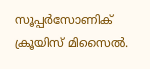സൂപ്പർസോണിക് ക്രൂയിസ് മിസൈൽ.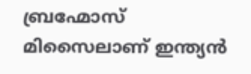ബ്രഹ്മോസ് മിസൈലാണ് ഇന്ത്യൻ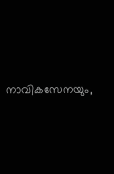നാവികസേനയും,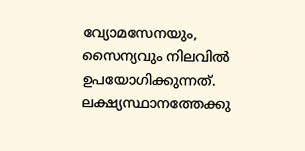വ്യോമസേനയും, സൈന്യവും നിലവിൽ ഉപയോഗിക്കുന്നത്. ലക്ഷ്യസ്ഥാനത്തേക്കു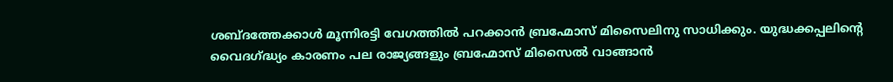ശബ്ദത്തേക്കാൾ മൂന്നിരട്ടി വേഗത്തിൽ പറക്കാൻ ബ്രഹ്മോസ് മിസൈലിനു സാധിക്കും. യുദ്ധക്കപ്പലിന്റെ വൈദഗ്ദ്ധ്യം കാരണം പല രാജ്യങ്ങളും ബ്രഹ്മോസ് മിസൈൽ വാങ്ങാൻ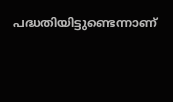പദ്ധതിയിട്ടുണ്ടെന്നാണ്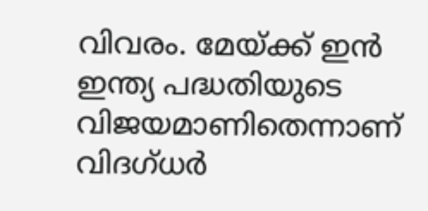വിവരം. മേയ്ക്ക് ഇൻ ഇന്ത്യ പദ്ധതിയുടെ വിജയമാണിതെന്നാണ് വിദഗ്ധർ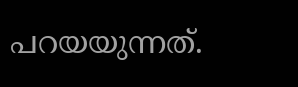പറയയുന്നത്.